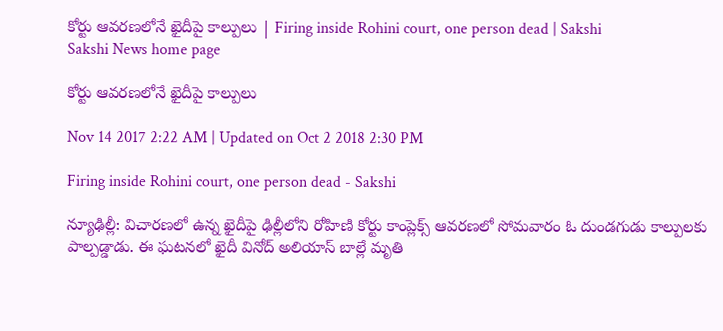కోర్టు ఆవరణలోనే ఖైదీపై కాల్పులు | Firing inside Rohini court, one person dead | Sakshi
Sakshi News home page

కోర్టు ఆవరణలోనే ఖైదీపై కాల్పులు

Nov 14 2017 2:22 AM | Updated on Oct 2 2018 2:30 PM

Firing inside Rohini court, one person dead - Sakshi

న్యూఢిల్లీ: విచారణలో ఉన్న ఖైదీపై ఢిల్లీలోని రోహిణి కోర్టు కాంప్లెక్స్‌ ఆవరణలో సోమవారం ఓ దుండగుడు కాల్పులకు పాల్పడ్డాడు. ఈ ఘటనలో ఖైదీ వినోద్‌ అలియాస్‌ బాల్లే మృతి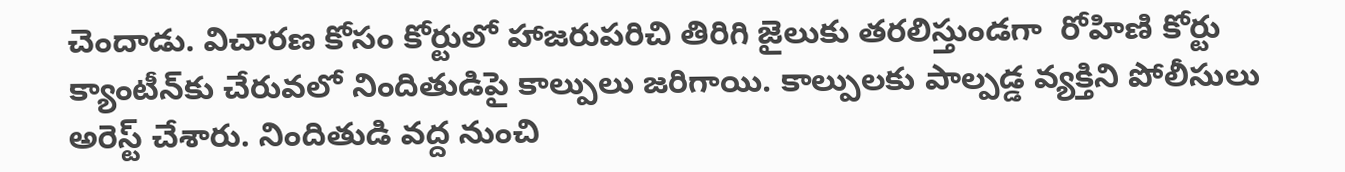చెందాడు. విచారణ కోసం కోర్టులో హాజరుపరిచి తిరిగి జైలుకు తరలిస్తుండగా  రోహిణి కోర్టు క్యాంటీన్‌కు చేరువలో నిందితుడిపై కాల్పులు జరిగాయి. కాల్పులకు పాల్పడ్డ వ్యక్తిని పోలీసులు అరెస్ట్‌ చేశారు. నిందితుడి వద్ద నుంచి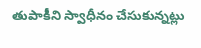తుపాకీని స్వాధీనం చేసుకున్నట్లు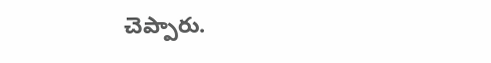చెప్పారు.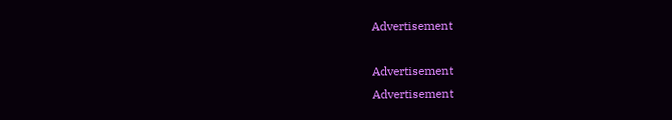Advertisement

Advertisement
Advertisement